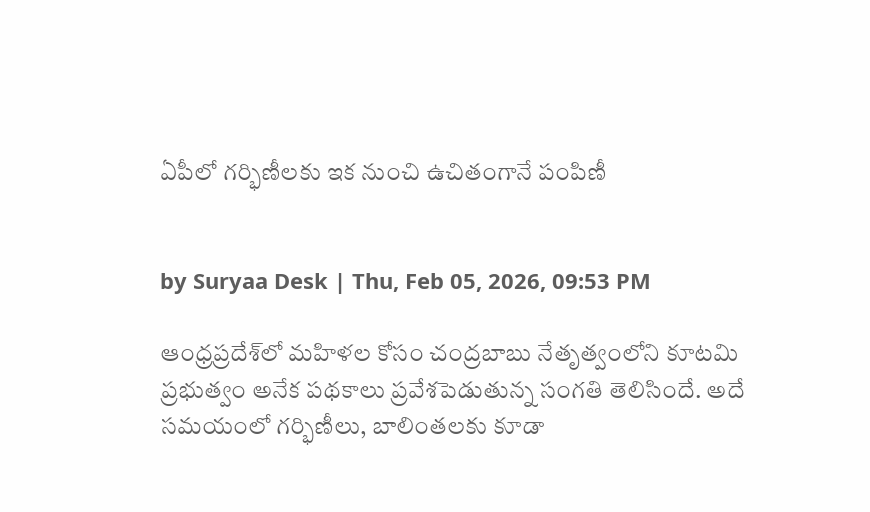ఏపీలో గర్భిణీలకు ఇక నుంచి ఉచితంగానే పంపిణీ


by Suryaa Desk | Thu, Feb 05, 2026, 09:53 PM

ఆంధ్రప్రదేశ్‌లో మహిళల కోసం చంద్రబాబు నేతృత్వంలోని కూటమి ప్రభుత్వం అనేక పథకాలు ప్రవేశపెడుతున్న సంగతి తెలిసిందే. అదే సమయంలో గర్భిణీలు, బాలింతలకు కూడా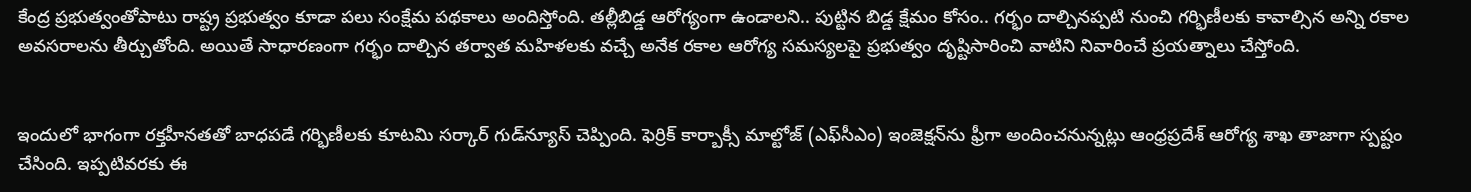కేంద్ర ప్రభుత్వంతోపాటు రాష్ట్ర ప్రభుత్వం కూడా పలు సంక్షేమ పథకాలు అందిస్తోంది. తల్లీబిడ్డ ఆరోగ్యంగా ఉండాలని.. పుట్టిన బిడ్డ క్షేమం కోసం.. గర్భం దాల్చినప్పటి నుంచి గర్భిణీలకు కావాల్సిన అన్ని రకాల అవసరాలను తీర్చుతోంది. అయితే సాధారణంగా గర్భం దాల్చిన తర్వాత మహిళలకు వచ్చే అనేక రకాల ఆరోగ్య సమస్యలపై ప్రభుత్వం దృష్టిసారించి వాటిని నివారించే ప్రయత్నాలు చేస్తోంది.


ఇందులో భాగంగా రక్తహీనతతో బాధపడే గర్భిణీలకు కూటమి సర్కార్ గుడ్‌న్యూస్ చెప్పింది. ఫెర్రిక్ కార్బాక్సీ మాల్టోజ్ (ఎఫ్‌సీఎం) ఇంజెక్షన్‌ను ఫ్రీగా అందించనున్నట్లు ఆంధ్రప్రదేశ్ ఆరోగ్య శాఖ తాజాగా స్పష్టం చేసింది. ఇప్పటివరకు ఈ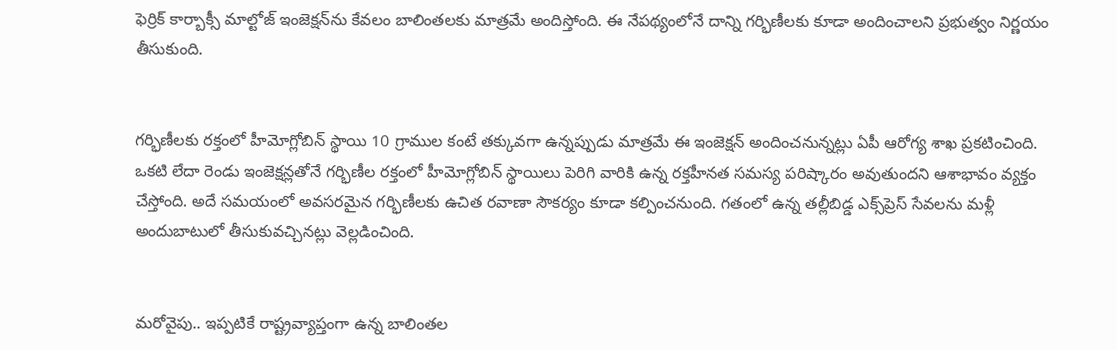ఫెర్రిక్ కార్బాక్సీ మాల్టోజ్ ఇంజెక్షన్‌ను కేవలం బాలింతలకు మాత్రమే అందిస్తోంది. ఈ నేపథ్యంలోనే దాన్ని గర్భిణీలకు కూడా అందించాలని ప్రభుత్వం నిర్ణయం తీసుకుంది.


గర్భిణీలకు రక్తంలో హీమోగ్లోబిన్ స్థాయి 10 గ్రాముల కంటే తక్కువగా ఉన్నప్పుడు మాత్రమే ఈ ఇంజెక్షన్ అందించనున్నట్లు ఏపీ ఆరోగ్య శాఖ ప్రకటించింది. ఒకటి లేదా రెండు ఇంజెక్షన్లతోనే గర్భిణీల రక్తంలో హీమోగ్లోబిన్ స్థాయిలు పెరిగి వారికి ఉన్న రక్తహీనత సమస్య పరిష్కారం అవుతుందని ఆశాభావం వ్యక్తం చేస్తోంది. అదే సమయంలో అవసరమైన గర్భిణీలకు ఉచిత రవాణా సౌకర్యం కూడా కల్పించనుంది. గతంలో ఉన్న తల్లీబిడ్డ ఎక్స్‌ప్రెస్ సేవలను మళ్లీ అందుబాటులో తీసుకువచ్చినట్లు వెల్లడించింది.


మరోవైపు.. ఇప్పటికే రాష్ట్రవ్యాప్తంగా ఉన్న బాలింతల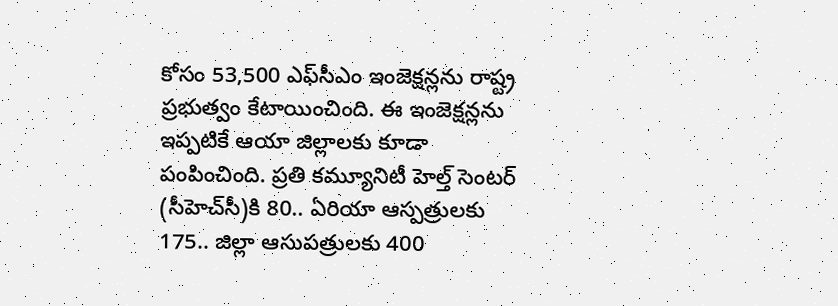కోసం 53,500 ఎఫ్‌సీఎం ఇంజెక్షన్లను రాష్ట్ర ప్రభుత్వం కేటాయించింది. ఈ ఇంజెక్షన్లను ఇప్పటికే ఆయా జిల్లాలకు కూడా పంపించింది. ప్రతి కమ్యూనిటీ హెల్త్ సెంటర్ (సీహెచ్‌సీ)కి 80.. ఏరియా ఆస్పత్రులకు 175.. జిల్లా ఆసుపత్రులకు 400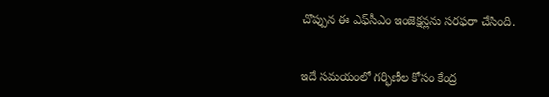చొప్పున ఈ ఎఫ్‌సీఎం ఇంజెక్షన్లను సరఫరా చేసింది.


ఇదే సమయంలో గర్భిణీల కోసం కేంద్ర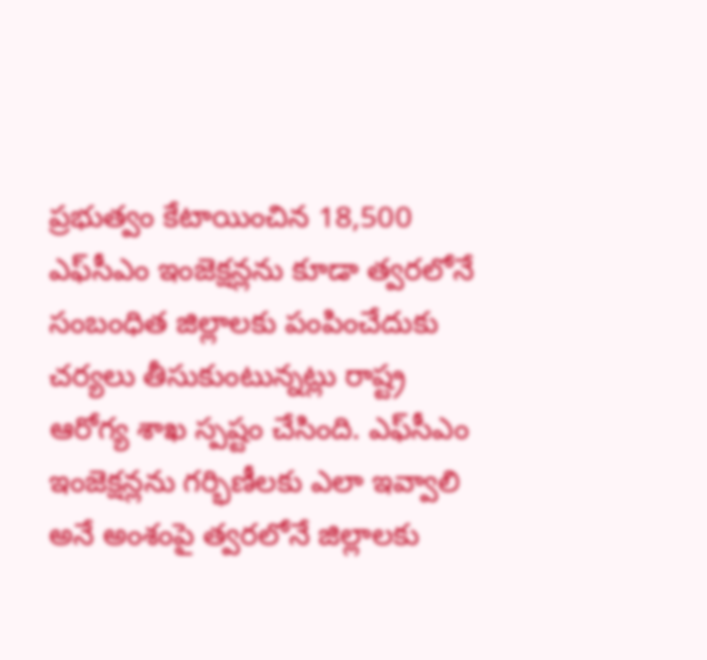ప్రభుత్వం కేటాయించిన 18,500 ఎఫ్‌సీఎం ఇంజెక్షన్లను కూడా త్వరలోనే సంబంధిత జిల్లాలకు పంపించేదుకు చర్యలు తీసుకుంటున్నట్లు రాష్ట్ర ఆరోగ్య శాఖ స్పష్టం చేసింది. ఎఫ్‌సీఎం ఇంజెక్షన్లను గర్భిణీలకు ఎలా ఇవ్వాలి అనే అంశంపై త్వరలోనే జిల్లాలకు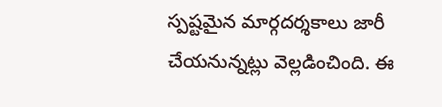స్పష్టమైన మార్గదర్శకాలు జారీ చేయనున్నట్లు వెల్లడించింది. ఈ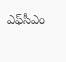ఎఫ్‌సీఎం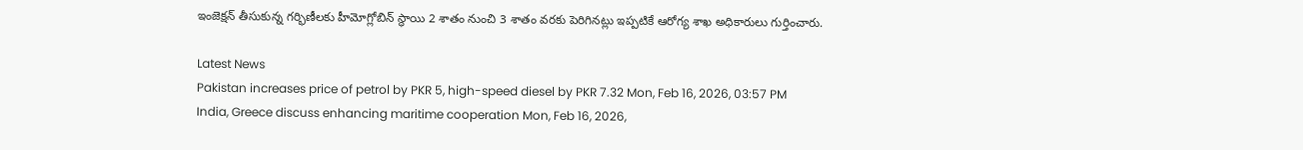ఇంజెక్షన్ తీసుకున్న గర్భిణీలకు హీమోగ్లోబిన్ స్థాయి 2 శాతం నుంచి 3 శాతం వరకు పెరిగినట్లు ఇప్పటికే ఆరోగ్య శాఖ అధికారులు గుర్తించారు.

Latest News
Pakistan increases price of petrol by PKR 5, high-speed diesel by PKR 7.32 Mon, Feb 16, 2026, 03:57 PM
India, Greece discuss enhancing maritime cooperation Mon, Feb 16, 2026,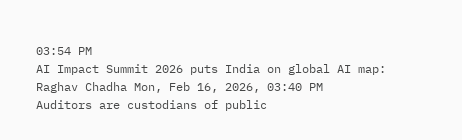03:54 PM
AI Impact Summit 2026 puts India on global AI map: Raghav Chadha Mon, Feb 16, 2026, 03:40 PM
Auditors are custodians of public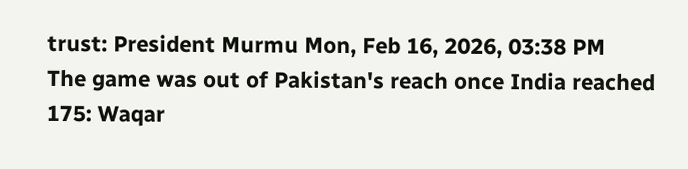trust: President Murmu Mon, Feb 16, 2026, 03:38 PM
The game was out of Pakistan's reach once India reached 175: Waqar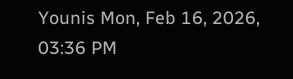Younis Mon, Feb 16, 2026, 03:36 PM